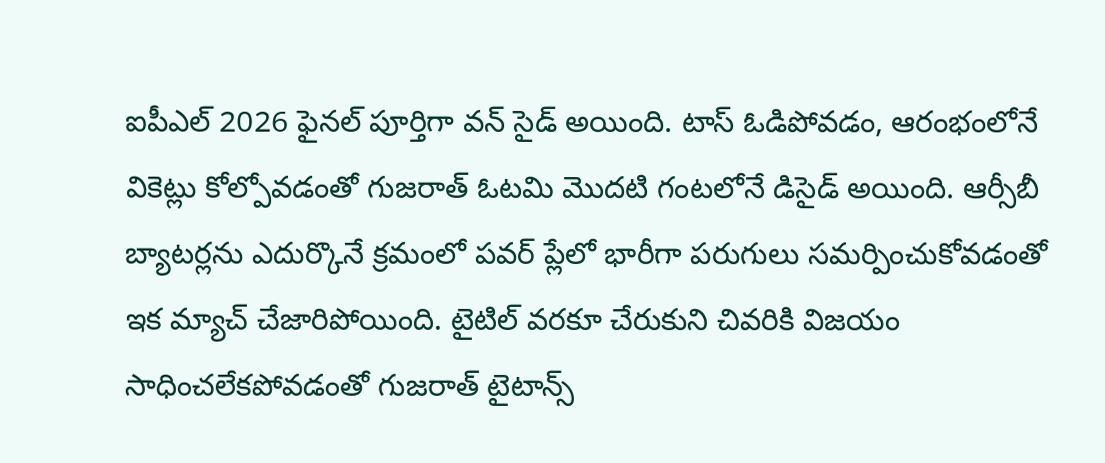ఐపీఎల్ 2026 ఫైనల్ పూర్తిగా వన్ సైడ్ అయింది. టాస్ ఓడిపోవడం, ఆరంభంలోనే వికెట్లు కోల్పోవడంతో గుజరాత్ ఓటమి మొదటి గంటలోనే డిసైడ్ అయింది. ఆర్సీబీ బ్యాటర్లను ఎదుర్కొనే క్రమంలో పవర్ ప్లేలో భారీగా పరుగులు సమర్పించుకోవడంతో ఇక మ్యాచ్ చేజారిపోయింది. టైటిల్ వరకూ చేరుకుని చివరికి విజయం సాధించలేకపోవడంతో గుజరాత్ టైటాన్స్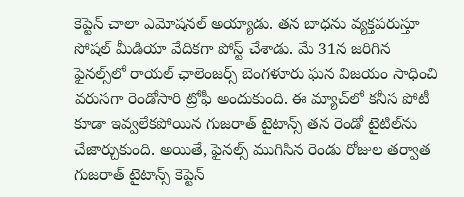కెప్టెన్ చాలా ఎమోషనల్ అయ్యాడు. తన బాధను వ్యక్తపరుస్తూ సోషల్ మీడియా వేదికగా పోస్ట్ చేశాడు. మే 31న జరిగిన ఫైనల్స్‌లో రాయల్ ఛాలెంజర్స్ బెంగళూరు ఘన విజయం సాధించి వరుసగా రెండోసారి ట్రోఫీ అందుకుంది. ఈ మ్యాచ్‌లో కనీస పోటీ కూడా ఇవ్వలేకపోయిన గుజరాత్ టైటాన్స్ తన రెండో టైటిల్‌ను చేజార్చుకుంది. అయితే, ఫైనల్స్ ముగిసిన రెండు రోజుల తర్వాత గుజరాత్ టైటాన్స్ కెప్టెన్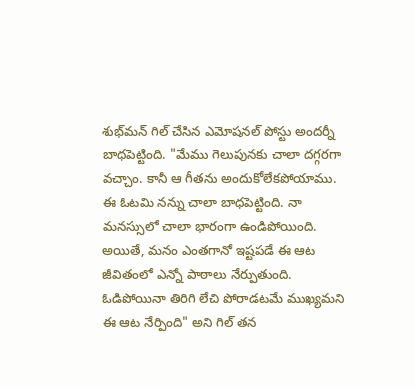శుభ్‌మన్ గిల్ చేసిన ఎమోషనల్ పోస్టు అందర్నీ బాధపెట్టింది. "మేము గెలుపునకు చాలా దగ్గరగా వచ్చాం. కానీ ఆ గీతను అందుకోలేకపోయాము. ఈ ఓటమి నన్ను చాలా బాధపెట్టింది. నా మనస్సులో చాలా భారంగా ఉండిపోయింది. అయితే, మనం ఎంతగానో ఇష్టపడే ఈ ఆట జీవితంలో ఎన్నో పాఠాలు నేర్పుతుంది. ఓడిపోయినా తిరిగి లేచి పోరాడటమే ముఖ్యమని ఈ ఆట నేర్పింది" అని గిల్ తన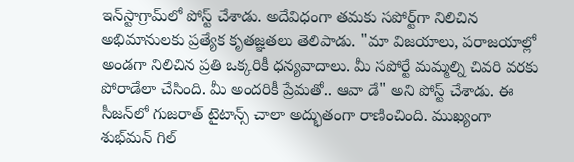ఇన్‌స్టాగ్రామ్‌లో పోస్ట్ చేశాడు. అదేవిధంగా తమకు సపోర్ట్‌గా నిలిచిన అభిమానులకు ప్రత్యేక కృతజ్ఞతలు తెలిపాడు. "మా విజయాలు, పరాజయాల్లో అండగా నిలిచిన ప్రతి ఒక్కరికీ ధన్యవాదాలు. మీ సపోర్టే మమ్మల్ని చివరి వరకు పోరాడేలా చేసింది. మీ అందరికీ ప్రేమతో.. ఆవా డే" అని పోస్ట్ చేశాడు. ఈ సీజన్‌లో గుజరాత్ టైటాన్స్ చాలా అద్భుతంగా రాణించింది. ముఖ్యంగా శుభ్‌మన్ గిల్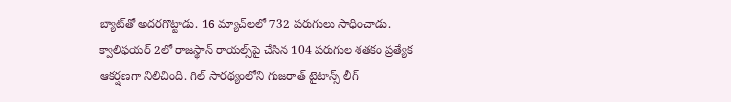బ్యాట్‌తో అదరగొట్టాడు. 16 మ్యాచ్‌లలో 732 పరుగులు సాధించాడు. క్వాలిఫయర్ 2లో రాజస్థాన్ రాయల్స్‌పై చేసిన 104 పరుగుల శతకం ప్రత్యేక ఆకర్షణగా నిలిచింది. గిల్ సారథ్యంలోని గుజరాత్ టైటాన్స్ లీగ్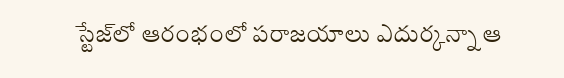స్టేజ్‌లో ఆరంభంలో పరాజయాలు ఎదుర్కన్నా ఆ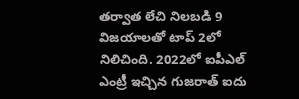తర్వాత లేచి నిలబడి 9 విజయాలతో టాప్ 2లో నిలిచింది. 2022లో ఐపీఎల్ ఎంట్రీ ఇచ్చిన గుజరాత్ ఐదు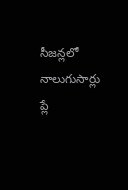సీజన్లలో నాలుగుసార్లు ప్లే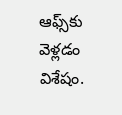ఆఫ్స్‌కు వెళ్లడం విశేషం.